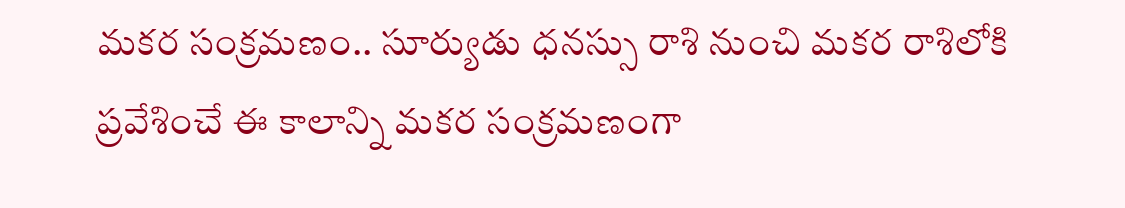మకర సంక్రమణం.. సూర్యుడు ధనస్సు రాశి నుంచి మకర రాశిలోకి ప్రవేశించే ఈ కాలాన్ని మకర సంక్రమణంగా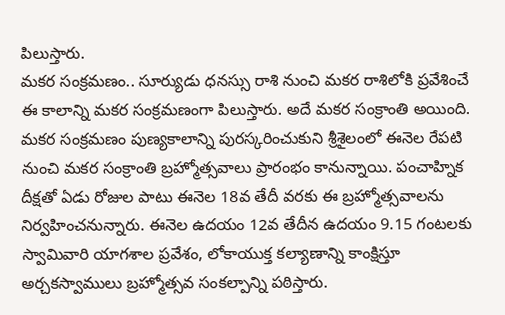పిలుస్తారు.
మకర సంక్రమణం.. సూర్యుడు ధనస్సు రాశి నుంచి మకర రాశిలోకి ప్రవేశించే ఈ కాలాన్ని మకర సంక్రమణంగా పిలుస్తారు. అదే మకర సంక్రాంతి అయింది. మకర సంక్రమణం పుణ్యకాలాన్ని పురస్కరించుకుని శ్రీశైలంలో ఈనెల రేపటి నుంచి మకర సంక్రాంతి బ్రహ్మోత్సవాలు ప్రారంభం కానున్నాయి. పంచాహ్నిక దీక్షతో ఏడు రోజుల పాటు ఈనెల 18వ తేదీ వరకు ఈ బ్రహ్మోత్సవాలను నిర్వహించనున్నారు. ఈనెల ఉదయం 12వ తేదీన ఉదయం 9.15 గంటలకు స్వామివారి యాగశాల ప్రవేశం, లోకాయుక్త కల్యాణాన్ని కాంక్షిస్తూ అర్చకస్వాములు బ్రహ్మోత్సవ సంకల్పాన్ని పఠిస్తారు.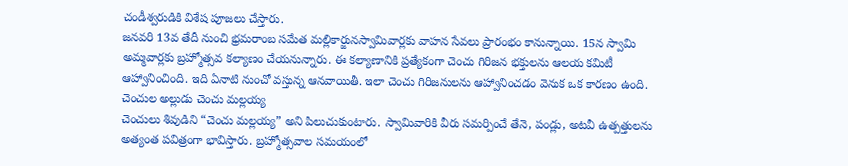చండీశ్వరుడికి విశేష పూజలు చేస్తారు.
జనవరి 13వ తేదీ నుంచి భ్రమరాంబ సమేత మల్లికార్జునస్వామివార్లకు వాహన సేవలు ప్రారంభం కానున్నాయి. 15న స్వామి అమ్మవార్లకు బ్రహ్మోత్సవ కల్యాణం చేయనున్నారు. ఈ కల్యాణానికి ప్రత్యేకంగా చెంచు గిరిజన భక్తులను ఆలయ కమిటీ ఆహ్వానించింది. ఇది ఏనాటి నుంచో వస్తున్న ఆనవాయితీ. ఇలా చెంచు గిరిజనులను ఆహ్వానించడం వెనుక ఒక కారణం ఉంది.
చెంచుల అల్లుడు చెంచు మల్లయ్య
చెంచులు శివుడిని “చెంచు మల్లయ్య” అని పిలుచుకుంటారు. స్వామివారికి వీరు సమర్పించే తేనె, పండ్లు, అటవీ ఉత్పత్తులను అత్యంత పవిత్రంగా భావిస్తారు. బ్రహ్మోత్సవాల సమయంలో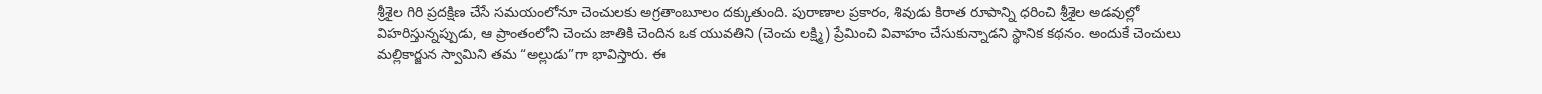శ్రీశైల గిరి ప్రదక్షిణ చేసే సమయంలోనూ చెంచులకు అగ్రతాంబూలం దక్కుతుంది. పురాణాల ప్రకారం, శివుడు కిరాత రూపాన్ని ధరించి శ్రీశైల అడవుల్లో విహరిస్తున్నప్పుడు, ఆ ప్రాంతంలోని చెంచు జాతికి చెందిన ఒక యువతిని (చెంచు లక్ష్మి) ప్రేమించి వివాహం చేసుకున్నాడని స్థానిక కథనం. అందుకే చెంచులు మల్లికార్జున స్వామిని తమ “అల్లుడు”గా భావిస్తారు. ఈ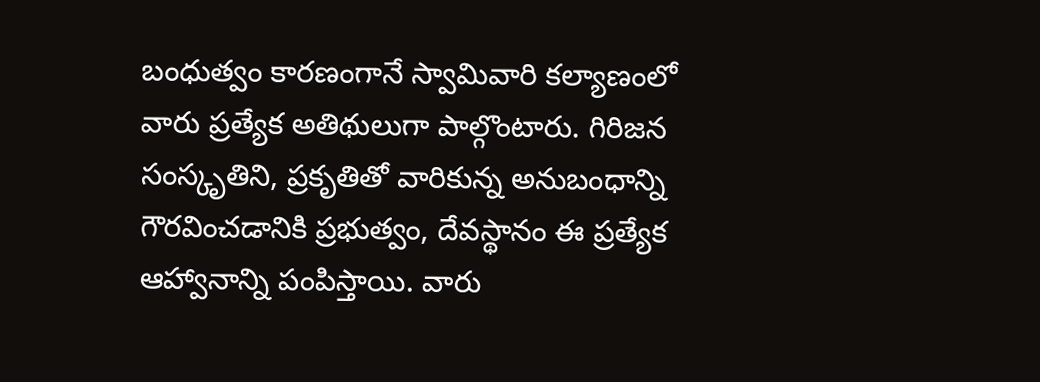బంధుత్వం కారణంగానే స్వామివారి కల్యాణంలో వారు ప్రత్యేక అతిథులుగా పాల్గొంటారు. గిరిజన సంస్కృతిని, ప్రకృతితో వారికున్న అనుబంధాన్ని గౌరవించడానికి ప్రభుత్వం, దేవస్థానం ఈ ప్రత్యేక ఆహ్వానాన్ని పంపిస్తాయి. వారు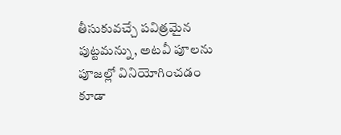తీసుకువచ్చే పవిత్రమైన పుట్టమన్ను, అటవీ పూలను పూజల్లో వినియోగించడం కూడా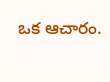ఒక ఆచారం.